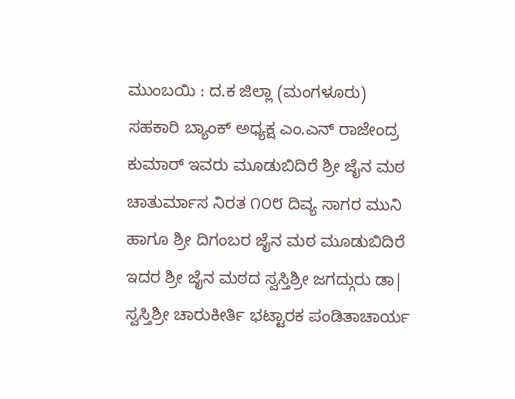ಮುಂಬಯಿ : ದ.ಕ ಜಿಲ್ಲಾ (ಮಂಗಳೂರು) ಸಹಕಾರಿ ಬ್ಯಾಂಕ್ ಅಧ್ಯಕ್ಷ ಎಂ.ಎನ್ ರಾಜೇಂದ್ರ ಕುಮಾರ್ ಇವರು ಮೂಡುಬಿದಿರೆ ಶ್ರೀ ಜೈನ ಮಠ ಚಾತುರ್ಮಾಸ ನಿರತ ೧೦೮ ದಿವ್ಯ ಸಾಗರ ಮುನಿ ಹಾಗೂ ಶ್ರೀ ದಿಗಂಬರ ಜೈನ ಮಠ ಮೂಡುಬಿದಿರೆ ಇದರ ಶ್ರೀ ಜೈನ ಮಠದ ಸ್ವಸ್ತಿಶ್ರೀ ಜಗದ್ಗುರು ಡಾ| ಸ್ವಸ್ತಿಶ್ರೀ ಚಾರುಕೀರ್ತಿ ಭಟ್ಟಾರಕ ಪಂಡಿತಾಚಾರ್ಯ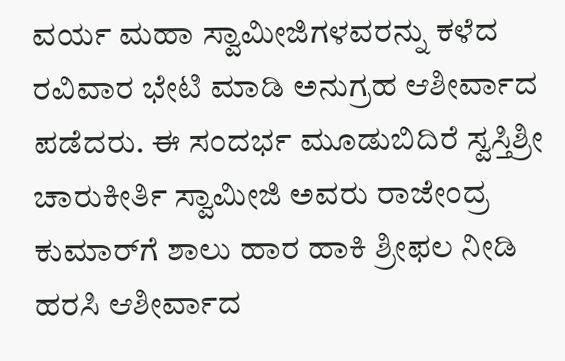ವರ್ಯ ಮಹಾ ಸ್ವಾಮೀಜಿಗಳವರನ್ನು ಕಳೆದ ರವಿವಾರ ಭೇಟಿ ಮಾಡಿ ಅನುಗ್ರಹ ಆಶೀರ್ವಾದ ಪಡೆದರು. ಈ ಸಂದರ್ಭ ಮೂಡುಬಿದಿರೆ ಸ್ವಸ್ತಿಶ್ರೀ ಚಾರುಕೀರ್ತಿ ಸ್ವಾಮೀಜಿ ಅವರು ರಾಜೇಂದ್ರ ಕುಮಾರ್‌ಗೆ ಶಾಲು ಹಾರ ಹಾಕಿ ಶ್ರೀಫಲ ನೀಡಿ ಹರಸಿ ಆಶೀರ್ವಾದ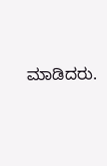ಮಾಡಿದರು.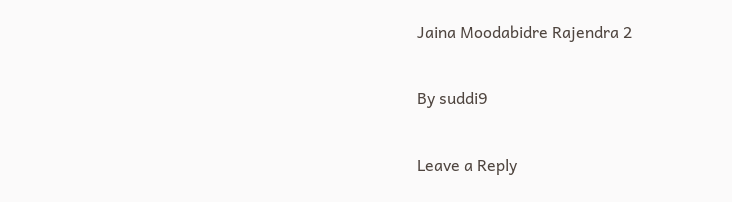Jaina Moodabidre Rajendra 2

By suddi9

Leave a Reply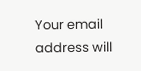Your email address will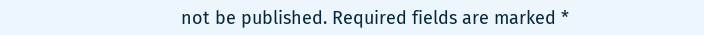not be published. Required fields are marked *